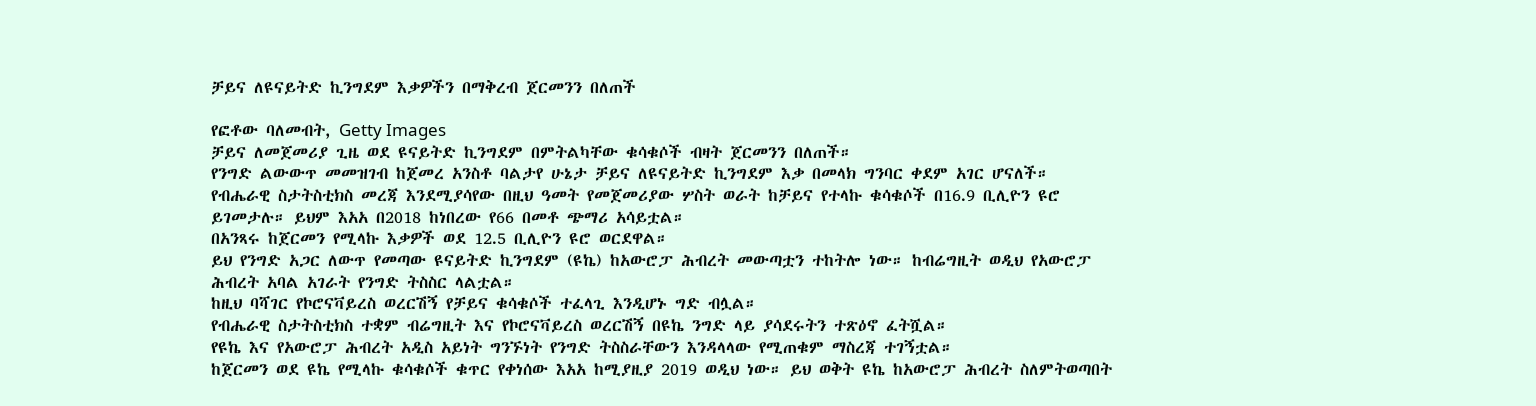ቻይና ለዩናይትድ ኪንግደም እቃዎችን በማቅረብ ጀርመንን በለጠች

የፎቶው ባለመብት, Getty Images
ቻይና ለመጀመሪያ ጊዜ ወደ ዩናይትድ ኪንግደም በምትልካቸው ቁሳቁሶች ብዛት ጀርመንን በለጠች።
የንግድ ልውውጥ መመዝገብ ከጀመረ አንስቶ ባልታየ ሁኔታ ቻይና ለዩናይትድ ኪንግደም እቃ በመላክ ግንባር ቀደም አገር ሆናለች።
የብሔራዊ ስታትስቲክስ መረጃ እንደሚያሳየው በዚህ ዓመት የመጀመሪያው ሦስት ወራት ከቻይና የተላኩ ቁሳቁሶች በ16.9 ቢሊዮን ዩሮ ይገመታሉ። ይህም እአአ በ2018 ከነበረው የ66 በመቶ ጭማሪ አሳይቷል።
በአንጻሩ ከጀርመን የሚላኩ እቃዎች ወደ 12.5 ቢሊዮን ዩሮ ወርደዋል።
ይህ የንግድ አጋር ለውጥ የመጣው ዩናይትድ ኪንግደም (ዩኬ) ከአውሮፓ ሕብረት መውጣቷን ተከትሎ ነው። ከብሬግዚት ወዲህ የአውሮፓ ሕብረት አባል አገራት የንግድ ትስስር ላልቷል።
ከዚህ ባሻገር የኮሮናቫይረስ ወረርሽኝ የቻይና ቁሳቁሶች ተፈላጊ እንዲሆኑ ግድ ብሏል።
የብሔራዊ ስታትስቲክስ ተቋም ብሬግዚት እና የኮሮናቫይረስ ወረርሽኝ በዩኬ ንግድ ላይ ያሳደሩትን ተጽዕኖ ፈትሿል።
የዩኬ እና የአውሮፓ ሕብረት አዲስ አይነት ግንኙነት የንግድ ትስስራቸውን እንዳላላው የሚጠቁም ማስረጃ ተገኝቷል።
ከጀርመን ወደ ዩኬ የሚላኩ ቁሳቁሶች ቁጥር የቀነሰው እአአ ከሚያዚያ 2019 ወዲህ ነው። ይህ ወቅት ዩኬ ከአውሮፓ ሕብረት ስለምትወጣበት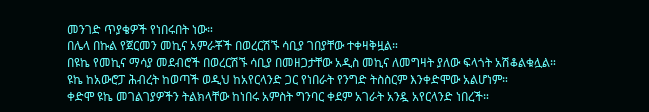መንገድ ጥያቄዎች የነበሩበት ነው።
በሌላ በኩል የጀርመን መኪና አምራቾች በወረርሽኙ ሳቢያ ገበያቸው ተቀዛቅዟል።
በዩኬ የመኪና ማሳያ መደብሮች በወረርሽኙ ሳቢያ በመዘጋታቸው አዲስ መኪና ለመግዛት ያለው ፍላጎት አሽቆልቁሏል።
ዩኬ ከአውሮፓ ሕብረት ከወጣች ወዲህ ከአየርላንድ ጋር የነበራት የንግድ ትስስርም እንቀድሞው አልሆነም።
ቀድሞ ዩኬ መገልገያዎችን ትልክላቸው ከነበሩ አምስት ግንባር ቀደም አገራት አንዷ አየርላንድ ነበረች።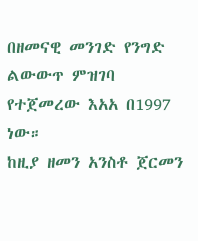በዘመናዊ መንገድ የንግድ ልውውጥ ምዝገባ የተጀመረው እአአ በ1997 ነው።
ከዚያ ዘመን አንስቶ ጀርመን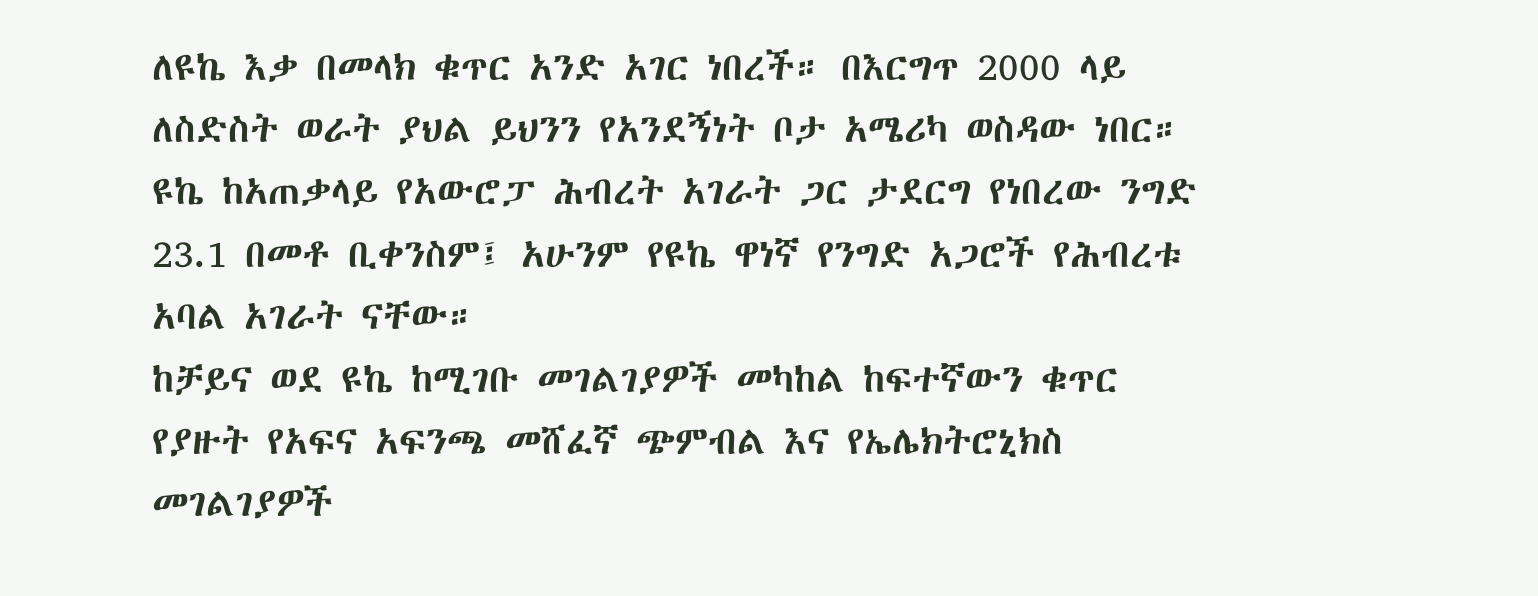ለዩኬ እቃ በመላክ ቁጥር አንድ አገር ነበረች። በእርግጥ 2000 ላይ ለስድስት ወራት ያህል ይህንን የአንደኝነት ቦታ አሜሪካ ወስዳው ነበር።
ዩኬ ከአጠቃላይ የአውሮፓ ሕብረት አገራት ጋር ታደርግ የነበረው ንግድ 23.1 በመቶ ቢቀንስም፤ አሁንም የዩኬ ዋነኛ የንግድ አጋሮች የሕብረቱ አባል አገራት ናቸው።
ከቻይና ወደ ዩኬ ከሚገቡ መገልገያዎች መካከል ከፍተኛውን ቁጥር የያዙት የአፍና አፍንጫ መሸፈኛ ጭምብል እና የኤሌክትሮኒክስ መገልገያዎች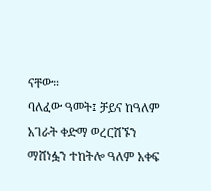ናቸው።
ባለፈው ዓመት፤ ቻይና ከዓለም አገራት ቀድማ ወረርሽኙን ማሸነፏን ተከትሎ ዓለም አቀፍ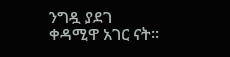ንግዷ ያደገ ቀዳሚዋ አገር ናት።